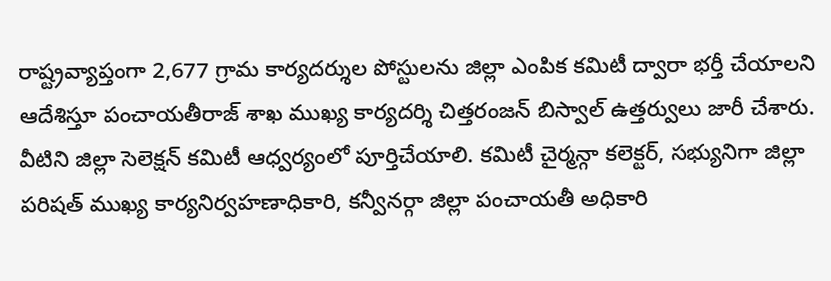రాష్ట్రవ్యాప్తంగా 2,677 గ్రామ కార్యదర్శుల పోస్టులను జిల్లా ఎంపిక కమిటీ ద్వారా భర్తీ చేయాలని ఆదేశిస్తూ పంచాయతీరాజ్ శాఖ ముఖ్య కార్యదర్శి చిత్తరంజన్ బిస్వాల్ ఉత్తర్వులు జారీ చేశారు. వీటిని జిల్లా సెలెక్షన్ కమిటీ ఆధ్వర్యంలో పూర్తిచేయాలి. కమిటీ చైర్మన్గా కలెక్టర్, సభ్యునిగా జిల్లా పరిషత్ ముఖ్య కార్యనిర్వహణాధికారి, కన్వీనర్గా జిల్లా పంచాయతీ అధికారి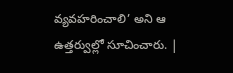వ్యవహరించాలి’ అని ఆ ఉత్తర్వుల్లో సూచించారు. |